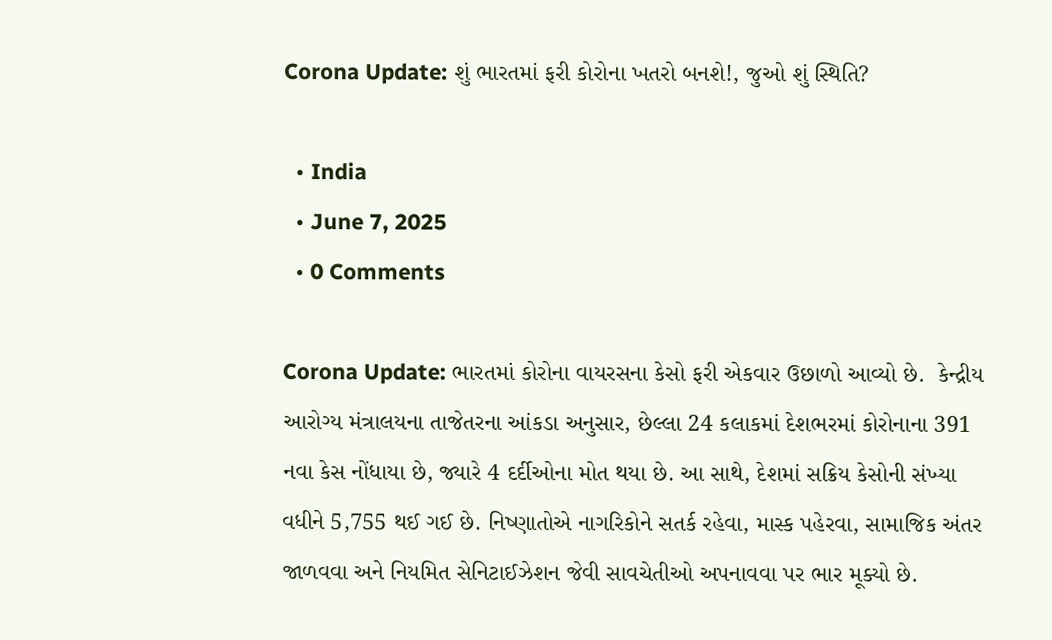Corona Update: શું ભારતમાં ફરી કોરોના ખતરો બનશે!, જુઓ શું સ્થિતિ?

  • India
  • June 7, 2025
  • 0 Comments

Corona Update: ભારતમાં કોરોના વાયરસના કેસો ફરી એકવાર ઉછાળો આવ્યો છે.  કેન્દ્રીય આરોગ્ય મંત્રાલયના તાજેતરના આંકડા અનુસાર, છેલ્લા 24 કલાકમાં દેશભરમાં કોરોનાના 391 નવા કેસ નોંધાયા છે, જ્યારે 4 દર્દીઓના મોત થયા છે. આ સાથે, દેશમાં સક્રિય કેસોની સંખ્યા વધીને 5,755 થઈ ગઈ છે. નિષ્ણાતોએ નાગરિકોને સતર્ક રહેવા, માસ્ક પહેરવા, સામાજિક અંતર જાળવવા અને નિયમિત સેનિટાઈઝેશન જેવી સાવચેતીઓ અપનાવવા પર ભાર મૂક્યો છે.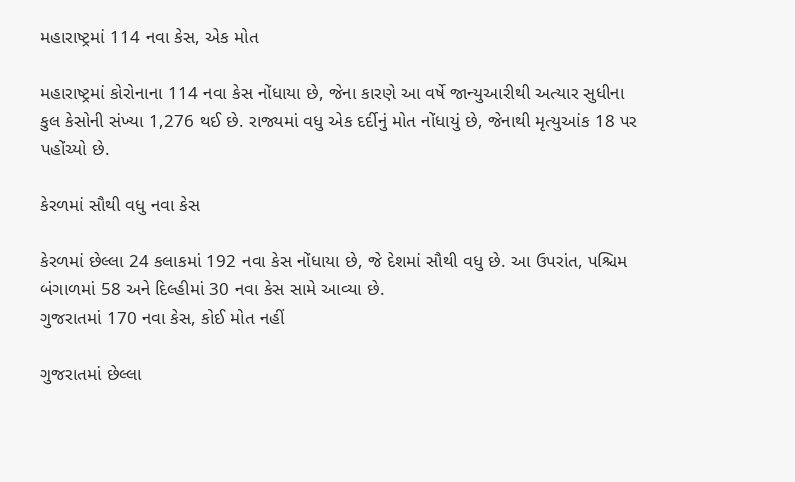મહારાષ્ટ્રમાં 114 નવા કેસ, એક મોત

મહારાષ્ટ્રમાં કોરોનાના 114 નવા કેસ નોંધાયા છે, જેના કારણે આ વર્ષે જાન્યુઆરીથી અત્યાર સુધીના કુલ કેસોની સંખ્યા 1,276 થઈ છે. રાજ્યમાં વધુ એક દર્દીનું મોત નોંધાયું છે, જેનાથી મૃત્યુઆંક 18 પર પહોંચ્યો છે.

કેરળમાં સૌથી વધુ નવા કેસ

કેરળમાં છેલ્લા 24 કલાકમાં 192 નવા કેસ નોંધાયા છે, જે દેશમાં સૌથી વધુ છે. આ ઉપરાંત, પશ્ચિમ બંગાળમાં 58 અને દિલ્હીમાં 30 નવા કેસ સામે આવ્યા છે.
ગુજરાતમાં 170 નવા કેસ, કોઈ મોત નહીં

ગુજરાતમાં છેલ્લા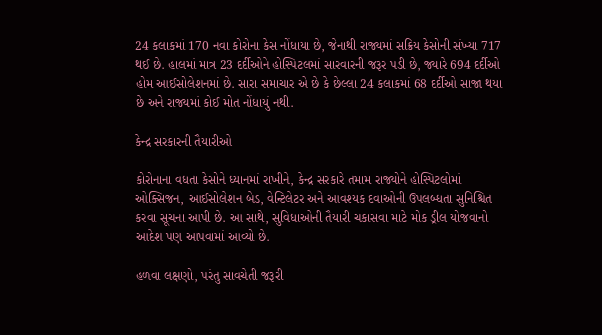24 કલાકમાં 170 નવા કોરોના કેસ નોંધાયા છે, જેનાથી રાજ્યમાં સક્રિય કેસોની સંખ્યા 717 થઈ છે. હાલમાં માત્ર 23 દર્દીઓને હોસ્પિટલમાં સારવારની જરૂર પડી છે, જ્યારે 694 દર્દીઓ હોમ આઈસોલેશનમાં છે. સારા સમાચાર એ છે કે છેલ્લા 24 કલાકમાં 68 દર્દીઓ સાજા થયા છે અને રાજ્યમાં કોઈ મોત નોંધાયું નથી.

કેન્દ્ર સરકારની તૈયારીઓ

કોરોનાના વધતા કેસોને ધ્યાનમાં રાખીને, કેન્દ્ર સરકારે તમામ રાજ્યોને હોસ્પિટલોમાં ઓક્સિજન, આઈસોલેશન બેડ, વેન્ટિલેટર અને આવશ્યક દવાઓની ઉપલબ્ધતા સુનિશ્ચિત કરવા સૂચના આપી છે. આ સાથે, સુવિધાઓની તૈયારી ચકાસવા માટે મોક ડ્રીલ યોજવાનો આદેશ પણ આપવામાં આવ્યો છે.

હળવા લક્ષણો, પરંતુ સાવચેતી જરૂરી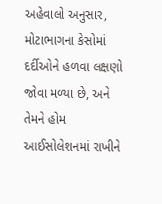અહેવાલો અનુસાર, મોટાભાગના કેસોમાં દર્દીઓને હળવા લક્ષણો જોવા મળ્યા છે, અને તેમને હોમ આઈસોલેશનમાં રાખીને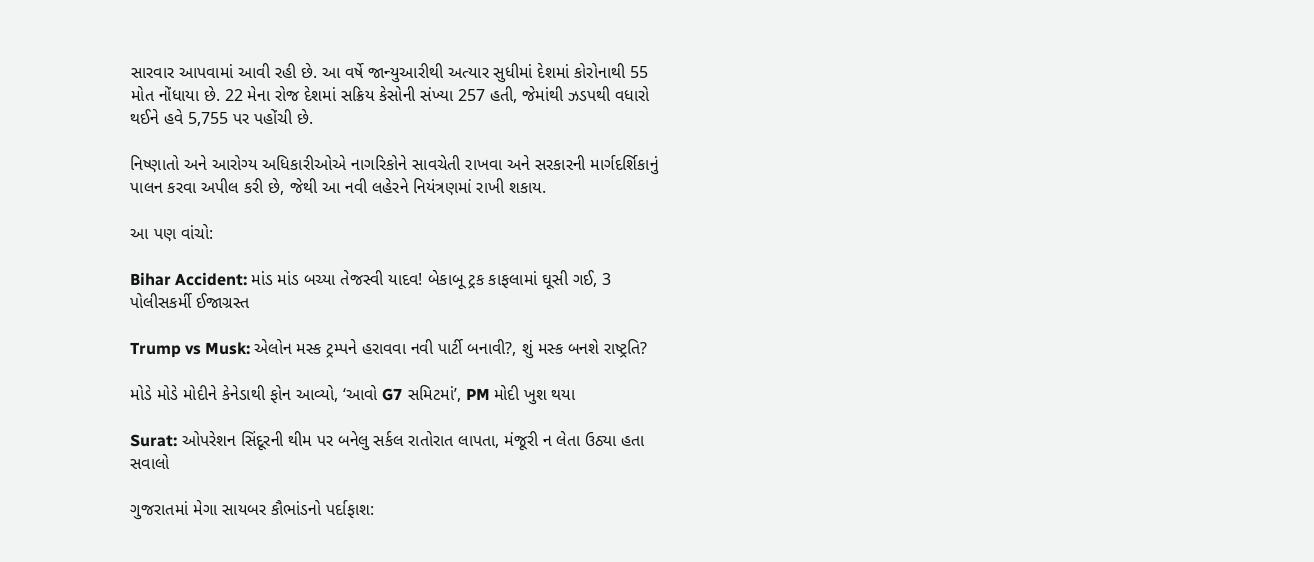સારવાર આપવામાં આવી રહી છે. આ વર્ષે જાન્યુઆરીથી અત્યાર સુધીમાં દેશમાં કોરોનાથી 55 મોત નોંધાયા છે. 22 મેના રોજ દેશમાં સક્રિય કેસોની સંખ્યા 257 હતી, જેમાંથી ઝડપથી વધારો થઈને હવે 5,755 પર પહોંચી છે.

નિષ્ણાતો અને આરોગ્ય અધિકારીઓએ નાગરિકોને સાવચેતી રાખવા અને સરકારની માર્ગદર્શિકાનું પાલન કરવા અપીલ કરી છે, જેથી આ નવી લહેરને નિયંત્રણમાં રાખી શકાય.

આ પણ વાંચો:

Bihar Accident: માંડ માંડ બચ્યા તેજસ્વી યાદવ! બેકાબૂ ટ્રક કાફલામાં ઘૂસી ગઈ, 3 પોલીસકર્મી ઈજાગ્રસ્ત

Trump vs Musk: એલોન મસ્ક ટ્રમ્પને હરાવવા નવી પાર્ટી બનાવી?, શું મસ્ક બનશે રાષ્ટ્રતિ?

મોડે મોડે મોદીને કેનેડાથી ફોન આવ્યો, ‘આવો G7 સમિટમાં’, PM મોદી ખુશ થયા

Surat: ઓપરેશન સિંદૂરની થીમ પર બનેલુ સર્કલ રાતોરાત લાપતા, મંજૂરી ન લેતા ઉઠ્યા હતા સવાલો

ગુજરાતમાં મેગા સાયબર કૌભાંડનો પર્દાફાશ: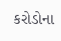કરોડોના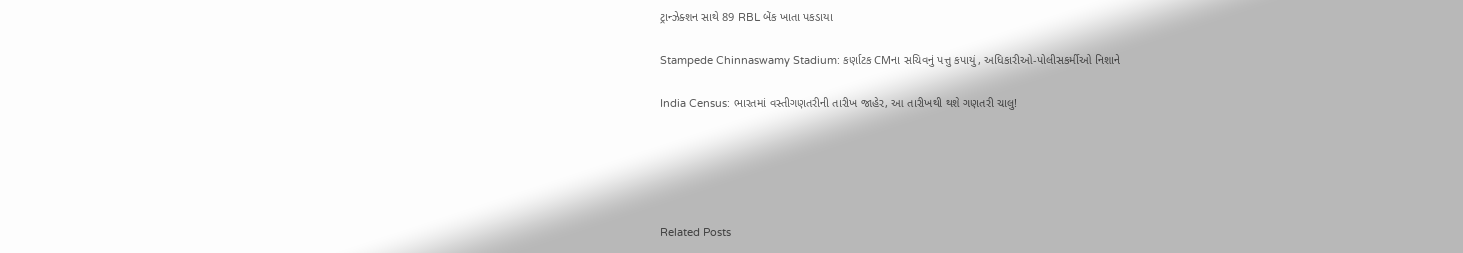ટ્રાન્ઝેક્શન સાથે 89 RBL બેંક ખાતા પકડાયા

Stampede Chinnaswamy Stadium: કર્ણાટક CMના સચિવનું પત્તુ કપાયું, અધિકારીઓ-પોલીસકર્મીઓ નિશાને

India Census: ભારતમાં વસ્તીગણતરીની તારીખ જાહેર, આ તારીખથી થશે ગણતરી ચાલુ!





Related Posts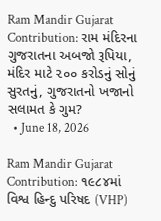Ram Mandir Gujarat Contribution: રામ મંદિરના ગુજરાતના અબજો રૂપિયા, મંદિર માટે ૨૦૦ કરોડનું સોનું સુરતનું, ગુજરાતનો ખજાનો સલામત કે ગુમ?
  • June 18, 2026

Ram Mandir Gujarat Contribution: ૧૯૮૪માં વિશ્વ હિન્દુ પરિષદ (VHP)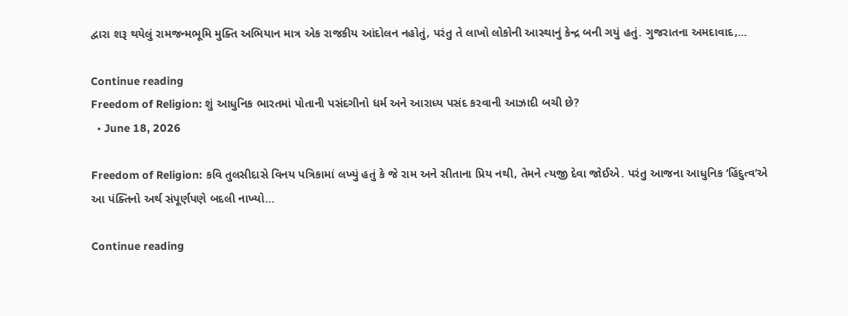દ્વારા શરૂ થયેલું રામજન્મભૂમિ મુક્તિ અભિયાન માત્ર એક રાજકીય આંદોલન નહોતું, પરંતુ તે લાખો લોકોની આસ્થાનું કેન્દ્ર બની ગયું હતું. ગુજરાતના અમદાવાદ,…

Continue reading
Freedom of Religion: શું આધુનિક ભારતમાં પોતાની પસંદગીનો ધર્મ અને આરાધ્ય પસંદ કરવાની આઝાદી બચી છે?
  • June 18, 2026

Freedom of Religion: કવિ તુલસીદાસે વિનય પત્રિકામાં લખ્યું હતું કે જે રામ અને સીતાના પ્રિય નથી, તેમને ત્યજી દેવા જોઈએ. પરંતુ આજના આધુનિક ‘હિંદુત્વ’એ આ પંક્તિનો અર્થ સંપૂર્ણપણે બદલી નાખ્યો…

Continue reading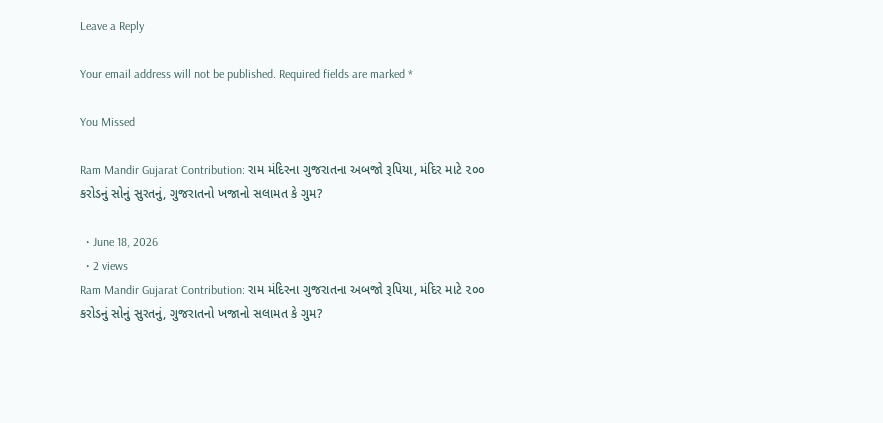Leave a Reply

Your email address will not be published. Required fields are marked *

You Missed

Ram Mandir Gujarat Contribution: રામ મંદિરના ગુજરાતના અબજો રૂપિયા, મંદિર માટે ૨૦૦ કરોડનું સોનું સુરતનું, ગુજરાતનો ખજાનો સલામત કે ગુમ?

  • June 18, 2026
  • 2 views
Ram Mandir Gujarat Contribution: રામ મંદિરના ગુજરાતના અબજો રૂપિયા, મંદિર માટે ૨૦૦ કરોડનું સોનું સુરતનું, ગુજરાતનો ખજાનો સલામત કે ગુમ?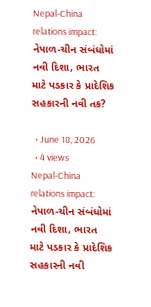Nepal-China relations impact: નેપાળ-ચીન સંબંધોમાં નવી દિશા, ભારત માટે પડકાર કે પ્રાદેશિક સહકારની નવી તક?

  • June 18, 2026
  • 4 views
Nepal-China relations impact: નેપાળ-ચીન સંબંધોમાં નવી દિશા, ભારત માટે પડકાર કે પ્રાદેશિક સહકારની નવી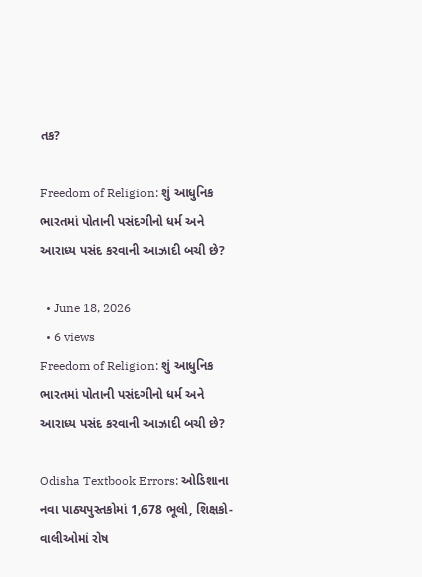તક?

Freedom of Religion: શું આધુનિક ભારતમાં પોતાની પસંદગીનો ધર્મ અને આરાધ્ય પસંદ કરવાની આઝાદી બચી છે?

  • June 18, 2026
  • 6 views
Freedom of Religion: શું આધુનિક ભારતમાં પોતાની પસંદગીનો ધર્મ અને આરાધ્ય પસંદ કરવાની આઝાદી બચી છે?

Odisha Textbook Errors: ઓડિશાના નવા પાઠ્યપુસ્તકોમાં 1,678 ભૂલો, શિક્ષકો-વાલીઓમાં રોષ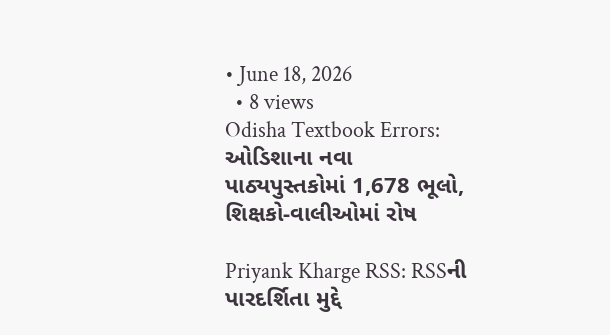• June 18, 2026
  • 8 views
Odisha Textbook Errors: ઓડિશાના નવા પાઠ્યપુસ્તકોમાં 1,678 ભૂલો, શિક્ષકો-વાલીઓમાં રોષ

Priyank Kharge RSS: RSSની પારદર્શિતા મુદ્દે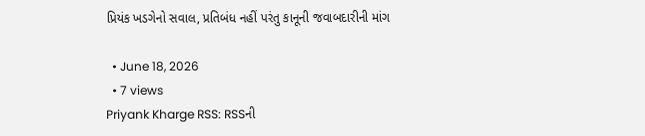પ્રિયંક ખડગેનો સવાલ, પ્રતિબંધ નહીં પરંતુ કાનૂની જવાબદારીની માંગ

  • June 18, 2026
  • 7 views
Priyank Kharge RSS: RSSની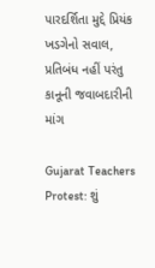પારદર્શિતા મુદ્દે પ્રિયંક ખડગેનો સવાલ, પ્રતિબંધ નહીં પરંતુ કાનૂની જવાબદારીની માંગ

Gujarat Teachers Protest: શું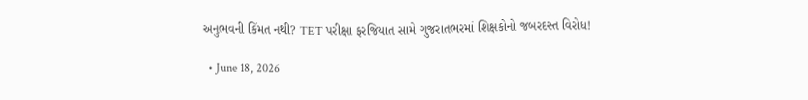અનુભવની કિંમત નથી? TET પરીક્ષા ફરજિયાત સામે ગુજરાતભરમાં શિક્ષકોનો જબરદસ્ત વિરોધ!

  • June 18, 2026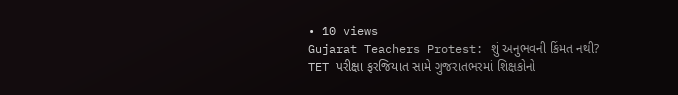• 10 views
Gujarat Teachers Protest: શું અનુભવની કિંમત નથી? TET પરીક્ષા ફરજિયાત સામે ગુજરાતભરમાં શિક્ષકોનો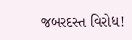જબરદસ્ત વિરોધ!